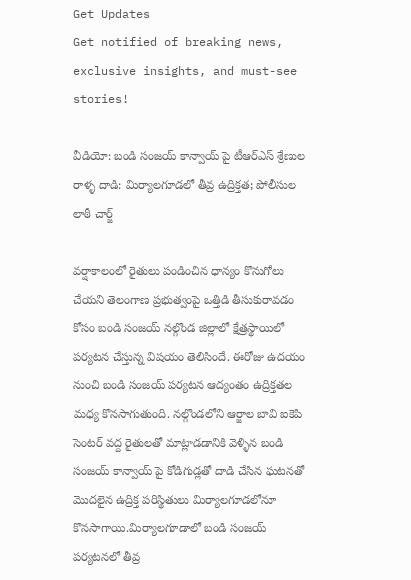Get Updates
Get notified of breaking news, exclusive insights, and must-see stories!

వీడియో: బండి సంజయ్ కాన్వాయ్ పై టీఆర్ఎస్ శ్రేణుల రాళ్ళ దాడి: మిర్యాలగూడలో తీవ్ర ఉద్రిక్తత; పోలీసుల లాఠీ చార్జ్

వర్షాకాలంలో రైతులు పండించిన ధాన్యం కొనుగోలు చేయని తెలంగాణ ప్రభుత్వంపై ఒత్తిడి తీసుకురావడం కోసం బండి సంజయ్ నల్గొండ జిల్లాలో క్షేత్రస్థాయిలో పర్యటన చేస్తున్న విషయం తెలిసిందే. ఈరోజు ఉదయం నుంచి బండి సంజయ్ పర్యటన ఆద్యంతం ఉద్రిక్తతల మధ్య కొనసాగుతుంది. నల్గొండలోని ఆర్జాల బావి ఐకెపి సెంటర్ వద్ద రైతులతో మాట్లాడడానికి వెళ్ళిన బండి సంజయ్ కాన్వాయ్ పై కోడిగుడ్లతో దాడి చేసిన ఘటనతో మొదలైన ఉద్రిక్త పరిస్థితులు మిర్యాలగూడలోనూ కొనసాగాయి.మిర్యాలగూడాలో బండి సంజయ్ పర్యటనలో తీవ్ర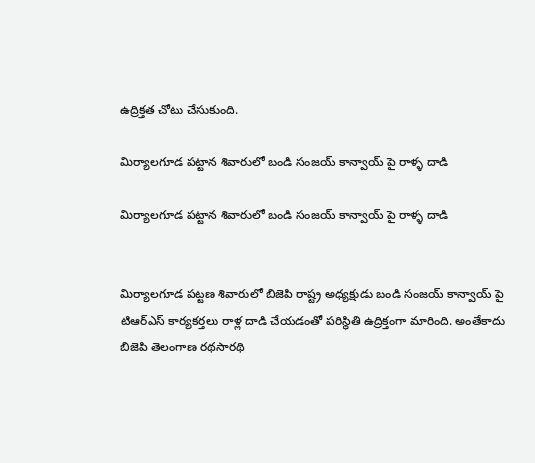ఉద్రిక్తత చోటు చేసుకుంది.

మిర్యాలగూడ పట్టాన శివారులో బండి సంజయ్ కాన్వాయ్ పై రాళ్ళ దాడి

మిర్యాలగూడ పట్టాన శివారులో బండి సంజయ్ కాన్వాయ్ పై రాళ్ళ దాడి


మిర్యాలగూడ పట్టణ శివారులో బిజెపి రాష్ట్ర అధ్యక్షుడు బండి సంజయ్ కాన్వాయ్ పై టిఆర్ఎస్ కార్యకర్తలు రాళ్ల దాడి చేయడంతో పరిస్థితి ఉద్రిక్తంగా మారింది. అంతేకాదు బిజెపి తెలంగాణ రథసారథి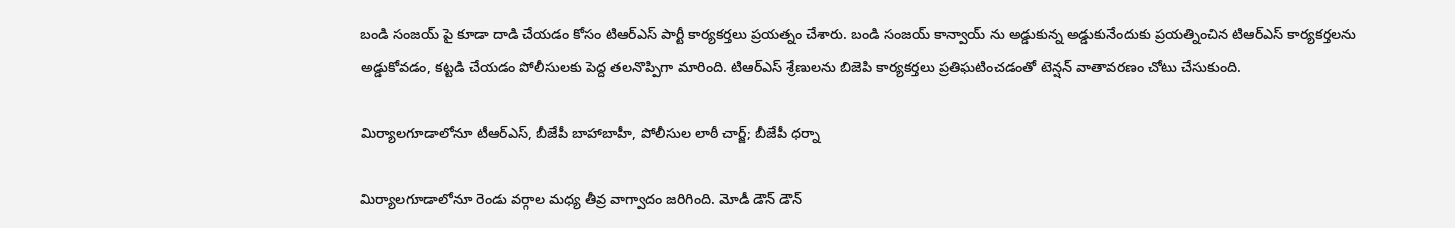బండి సంజయ్ పై కూడా దాడి చేయడం కోసం టిఆర్ఎస్ పార్టీ కార్యకర్తలు ప్రయత్నం చేశారు. బండి సంజయ్ కాన్వాయ్ ను అడ్డుకున్న అడ్డుకునేందుకు ప్రయత్నించిన టిఆర్ఎస్ కార్యకర్తలను అడ్డుకోవడం, కట్టడి చేయడం పోలీసులకు పెద్ద తలనొప్పిగా మారింది. టిఆర్ఎస్ శ్రేణులను బిజెపి కార్యకర్తలు ప్రతిఘటించడంతో టెన్షన్ వాతావరణం చోటు చేసుకుంది.

మిర్యాలగూడాలోనూ టీఆర్ఎస్, బీజేపీ బాహాబాహీ, పోలీసుల లాఠీ చార్జ్; బీజేపీ ధర్నా

మిర్యాలగూడాలోనూ రెండు వర్గాల మధ్య తీవ్ర వాగ్వాదం జరిగింది. మోడీ డౌన్ డౌన్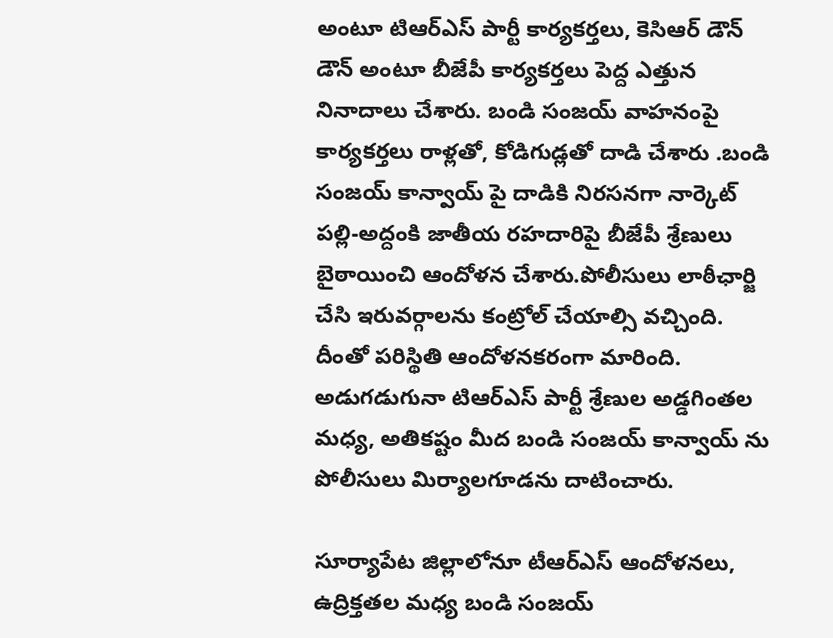అంటూ టిఆర్ఎస్ పార్టీ కార్యకర్తలు, కెసిఆర్ డౌన్ డౌన్ అంటూ బీజేపీ కార్యకర్తలు పెద్ద ఎత్తున నినాదాలు చేశారు. బండి సంజయ్ వాహనంపై కార్యకర్తలు రాళ్లతో, కోడిగుడ్లతో దాడి చేశారు .బండి సంజయ్ కాన్వాయ్ పై దాడికి నిరసనగా నార్కెట్ పల్లి-అద్దంకి జాతీయ రహదారిపై బీజేపీ శ్రేణులు బైఠాయించి ఆందోళన చేశారు.పోలీసులు లాఠీఛార్జి చేసి ఇరువర్గాలను కంట్రోల్ చేయాల్సి వచ్చింది. దీంతో పరిస్థితి ఆందోళనకరంగా మారింది. అడుగడుగునా టిఆర్ఎస్ పార్టీ శ్రేణుల అడ్డగింతల మధ్య, అతికష్టం మీద బండి సంజయ్ కాన్వాయ్ ను పోలీసులు మిర్యాలగూడను దాటించారు.

సూర్యాపేట జిల్లాలోనూ టీఆర్ఎస్ ఆందోళనలు, ఉద్రిక్తతల మధ్య బండి సంజయ్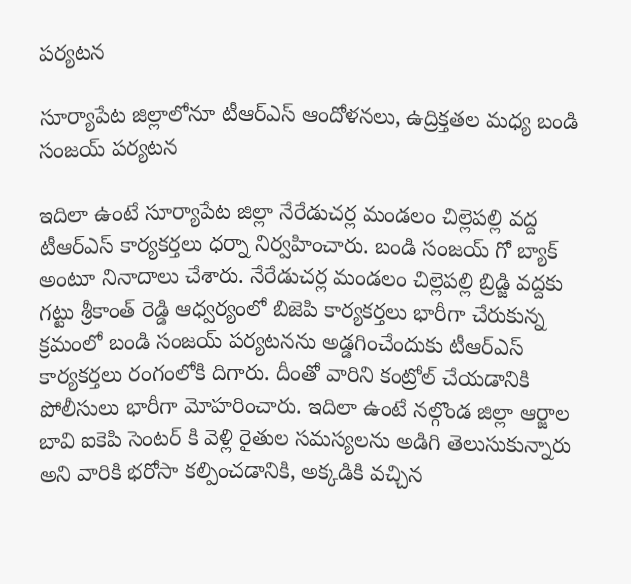పర్యటన

సూర్యాపేట జిల్లాలోనూ టీఆర్ఎస్ ఆందోళనలు, ఉద్రిక్తతల మధ్య బండి సంజయ్ పర్యటన

ఇదిలా ఉంటే సూర్యాపేట జిల్లా నేరేడుచర్ల మండలం చిల్లెపల్లి వద్ద టీఆర్ఎస్ కార్యకర్తలు ధర్నా నిర్వహించారు. బండి సంజయ్ గో బ్యాక్ అంటూ నినాదాలు చేశారు. నేరేడుచర్ల మండలం చిల్లెపల్లి బ్రిడ్జి వద్దకు గట్టు శ్రీకాంత్ రెడ్డి ఆధ్వర్యంలో బిజెపి కార్యకర్తలు భారీగా చేరుకున్న క్రమంలో బండి సంజయ్ పర్యటనను అడ్డగించేందుకు టీఆర్ఎస్ కార్యకర్తలు రంగంలోకి దిగారు. దీంతో వారిని కంట్రోల్ చేయడానికి పోలీసులు భారీగా మోహరించారు. ఇదిలా ఉంటే నల్గొండ జిల్లా ఆర్జాల బావి ఐకెపి సెంటర్ కి వెళ్లి రైతుల సమస్యలను అడిగి తెలుసుకున్నారు అని వారికి భరోసా కల్పించడానికి, అక్కడికి వచ్చిన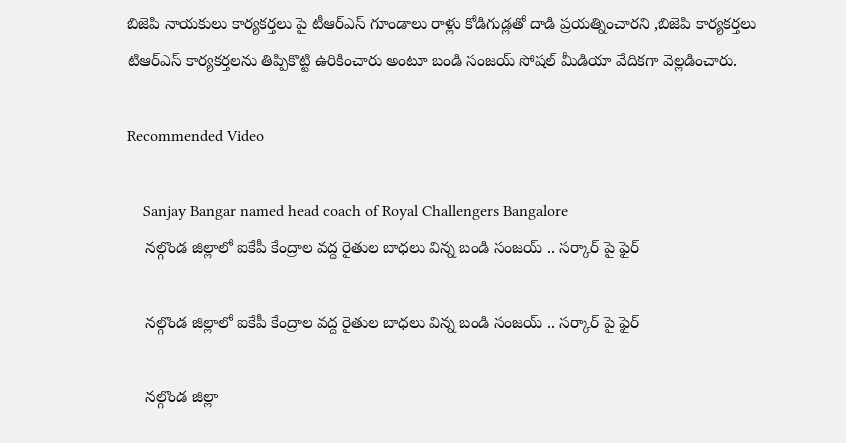బిజెపి నాయకులు కార్యకర్తలు పై టీఆర్ఎస్ గూండాలు రాళ్లు కోడిగుడ్లతో దాడి ప్రయత్నించారని ,బిజెపి కార్యకర్తలు టిఆర్ఎస్ కార్యకర్తలను తిప్పికొట్టి ఉరికించారు అంటూ బండి సంజయ్ సోషల్ మీడియా వేదికగా వెల్లడించారు.

Recommended Video

    Sanjay Bangar named head coach of Royal Challengers Bangalore
    నల్గొండ జిల్లాలో ఐకేపీ కేంద్రాల వద్ద రైతుల బాధలు విన్న బండి సంజయ్ .. సర్కార్ పై ఫైర్

    నల్గొండ జిల్లాలో ఐకేపీ కేంద్రాల వద్ద రైతుల బాధలు విన్న బండి సంజయ్ .. సర్కార్ పై ఫైర్

    నల్గొండ జిల్లా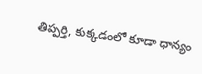తిప్పర్తి, కుక్కడంలో కూడా ధాన్యం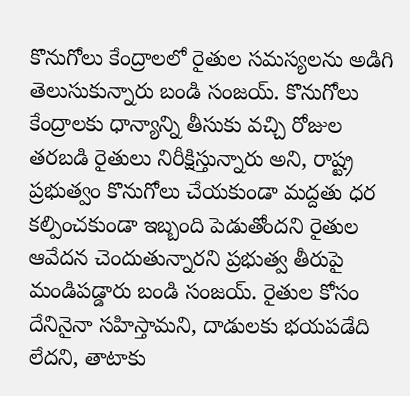కొనుగోలు కేంద్రాలలో రైతుల సమస్యలను అడిగి తెలుసుకున్నారు బండి సంజయ్. కొనుగోలు కేంద్రాలకు ధాన్యాన్ని తీసుకు వచ్చి రోజుల తరబడి రైతులు నిరీక్షిస్తున్నారు అని, రాష్ట్ర ప్రభుత్వం కొనుగోలు చేయకుండా మద్దతు ధర కల్పించకుండా ఇబ్బంది పెడుతోందని రైతుల ఆవేదన చెందుతున్నారని ప్రభుత్వ తీరుపై మండిపడ్డారు బండి సంజయ్. రైతుల కోసం దేనినైనా సహిస్తామని, దాడులకు భయపడేది లేదని, తాటాకు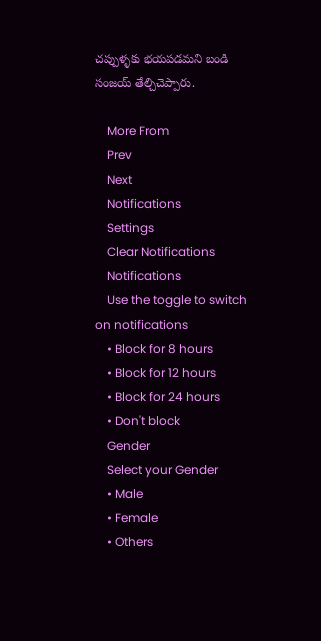చప్పుళ్ళకు భయపడమని బండి సంజయ్ తేల్చిచెప్పారు.

    More From
    Prev
    Next
    Notifications
    Settings
    Clear Notifications
    Notifications
    Use the toggle to switch on notifications
    • Block for 8 hours
    • Block for 12 hours
    • Block for 24 hours
    • Don't block
    Gender
    Select your Gender
    • Male
    • Female
    • Others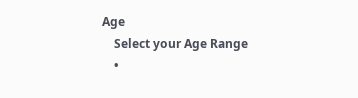Age
    Select your Age Range
    •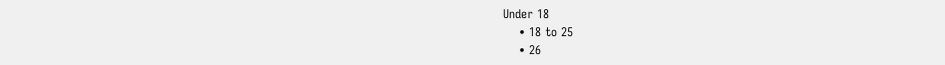Under 18
    • 18 to 25
    • 26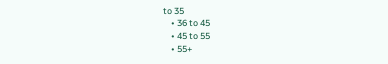to 35
    • 36 to 45
    • 45 to 55
    • 55+